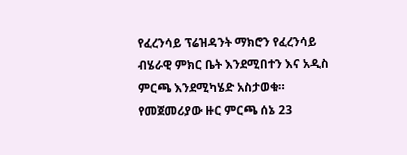የፈረንሳይ ፕሬዝዳንት ማክሮን የፈረንሳይ ብሄራዊ ምክር ቤት እንደሚበተን እና አዲስ ምርጫ እንደሚካሄድ አስታወቁ። የመጀመሪያው ዙር ምርጫ ሰኔ 23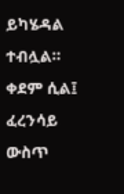ይካሄዳል ተብሏል።
ቀደም ሲል፤ ፈረንሳይ ውስጥ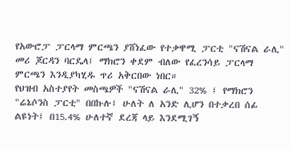የአውሮፓ ፓርላማ ምርጫን ያሸነፈው የተቃዋሚ ፓርቲ "ናሽናል ራሊ" መሪ ጆርዳን ባርዴላ፤ ማክሮን ቀደም ብለው የፈረንሳይ ፓርላማ ምርጫን እንዲያካሂዱ ጥሪ አቅርበው ነበር።
የህዝብ አስተያየት መስጫዎች "ናሽናል ራሊ" 32% ፤ የማክሮን "ሬኔሶንስ ፓርቲ" በበኩሉ፤ ሁለት ለ አንድ ሊሆን በተቃረበ ሰፊ ልዩነት፤ በ15.4% ሁለተኛ ደረጃ ላይ እንደሚገኝ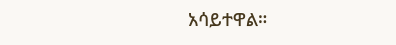አሳይተዋል።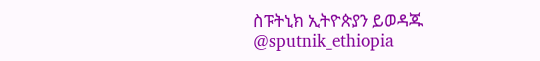ስፑትኒክ ኢትዮጵያን ይወዳጁ @sputnik_ethiopia